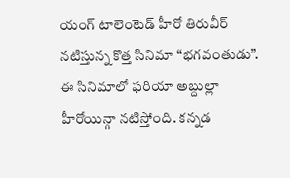యంగ్ టాలెంటెడ్ హీరో తిరువీర్ నటిస్తున్న కొత్త సినిమా “భగవంతుడు”. ఈ సినిమాలో ఫరియా అబ్దుల్లా హీరోయిన్గా నటిస్తోంది. కన్నడ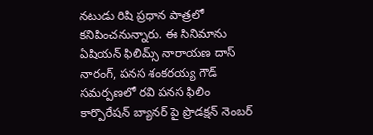నటుడు రిషి ప్రధాన పాత్రలో కనిపించనున్నారు. ఈ సినిమాను ఏషియన్ ఫిలిమ్స్ నారాయణ దాస్ నారంగ్, పనస శంకరయ్య గౌడ్ సమర్పణలో రవి పనస ఫిలిం కార్పొరేషన్ బ్యానర్ పై ప్రొడక్షన్ నెంబర్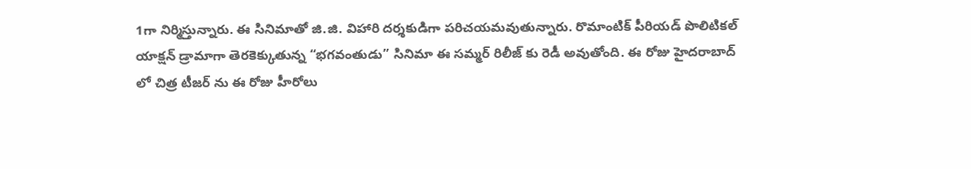1గా నిర్మిస్తున్నారు. ఈ సినిమాతో జి.జి. విహారి దర్శకుడిగా పరిచయమవుతున్నారు. రొమాంటిక్ పీరియడ్ పొలిటికల్ యాక్షన్ డ్రామాగా తెరకెక్కుతున్న “భగవంతుడు” సినిమా ఈ సమ్మర్ రిలీజ్ కు రెడీ అవుతోంది. ఈ రోజు హైదరాబాద్ లో చిత్ర టీజర్ ను ఈ రోజు హీరోలు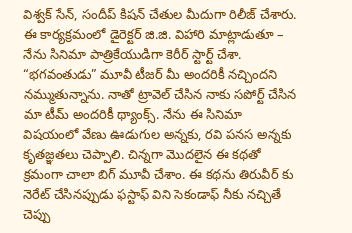విశ్వక్ సేన్, సందీప్ కిషన్ చేతుల మీదుగా రిలీజ్ చేశారు. ఈ కార్యక్రమంలో డైరెక్టర్ జి.జి. విహారి మాట్లాడుతూ – నేను సినిమా పాత్రికేయుడిగా కెరీర్ స్టార్ట్ చేశా. “భగవంతుడు” మూవీ టీజర్ మీ అందరికీ నచ్చిందని నమ్ముతున్నాను. నాతో ట్రావెల్ చేసిన నాకు సపోర్ట్ చేసిన మా టీమ్ అందరికీ థ్యాంక్స్. నేను ఈ సినిమా విషయంలో వేణు ఊడుగుల అన్నకు, రవి పనస అన్నకు కృతజ్ఞతలు చెప్పాలి. చిన్నగా మొదలైన ఈ కథతో క్రమంగా చాలా బిగ్ మూవీ చేశాం. ఈ కథను తిరువీర్ కు నెరేట్ చేసినప్పుడు ఫస్టాఫ్ విని సెకండాఫ్ నీకు నచ్చితే చెప్పు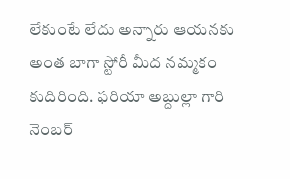లేకుంటే లేదు అన్నారు ఆయనకు అంత బాగా స్టోరీ మీద నమ్మకం కుదిరింది. ఫరియా అబ్దుల్లా గారి నెంబర్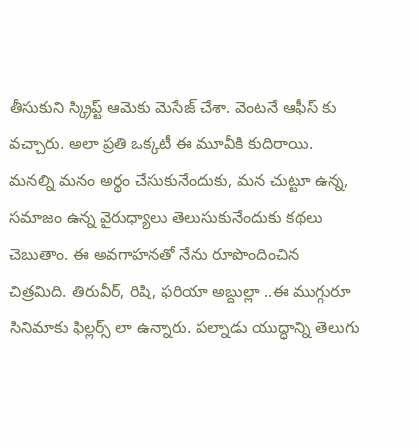తీసుకుని స్క్రిప్ట్ ఆమెకు మెసేజ్ చేశా. వెంటనే ఆఫీస్ కు వచ్చారు. అలా ప్రతి ఒక్కటీ ఈ మూవీకి కుదిరాయి. మనల్ని మనం అర్థం చేసుకునేందుకు, మన చుట్టూ ఉన్న, సమాజం ఉన్న వైరుధ్యాలు తెలుసుకునేందుకు కథలు చెబుతాం. ఈ అవగాహనతో నేను రూపొందించిన చిత్రమిది. తిరువీర్, రిషి, ఫరియా అబ్దుల్లా ..ఈ ముగ్గురూ సినిమాకు ఫిల్లర్స్ లా ఉన్నారు. పల్నాడు యుద్ధాన్ని తెలుగు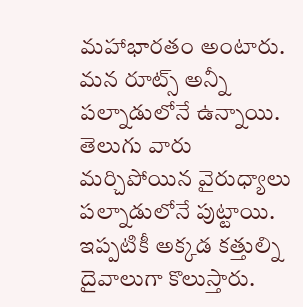మహాభారతం అంటారు. మన రూట్స్ అన్నీ పల్నాడులోనే ఉన్నాయి. తెలుగు వారు మర్చిపోయిన వైరుధ్యాలు పల్నాడులోనే పుట్టాయి. ఇప్పటికీ అక్కడ కత్తుల్ని దైవాలుగా కొలుస్తారు.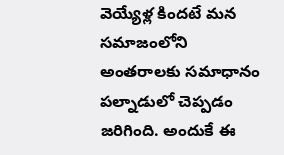వెయ్యేళ్ల కిందటే మన సమాజంలోని అంతరాలకు సమాధానం పల్నాడులో చెప్పడం జరిగింది. అందుకే ఈ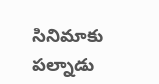సినిమాకు పల్నాడు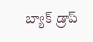బ్యాక్ డ్రాప్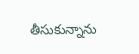తీసుకున్నాను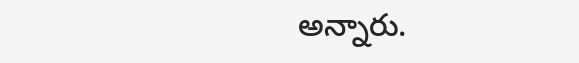అన్నారు.